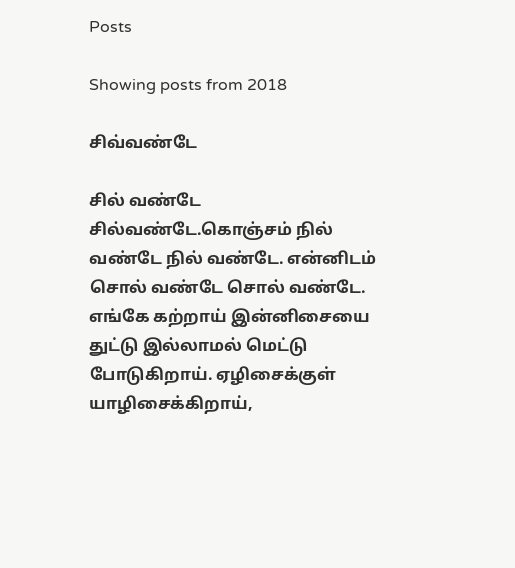Posts

Showing posts from 2018

சிவ்வண்டே

சில் வண்டே சில்வண்டே.கொஞ்சம் நில் வண்டே நில் வண்டே. என்னிடம் சொல் வண்டே சொல் வண்டே. எங்கே கற்றாய் இன்னிசையை துட்டு இல்லாமல் மெட்டு போடுகிறாய். ஏழிசைக்குள் யாழிசைக்கிறாய்,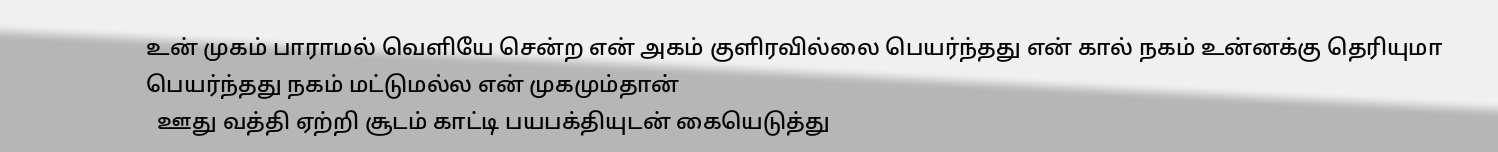உன் முகம் பாராமல் வெளியே சென்ற என் அகம் குளிரவில்லை பெயர்ந்தது என் கால் நகம் உன்னக்கு தெரியுமா பெயர்ந்தது நகம் மட்டுமல்ல என் முகமும்தான்
  ஊது வத்தி ஏற்றி சூடம் காட்டி பயபக்தியுடன் கையெடுத்து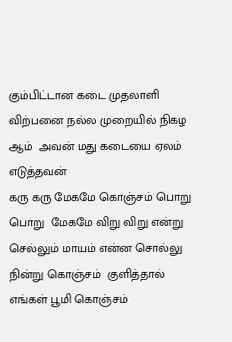கும்பிட்டான கடை முதலாளி விற்பனை நல்ல முறையில் நிகழ ஆம்  அவன் மது கடையை ஏலம்  எடுத்தவன்
கரு கரு மேகமே கொஞ்சம் பொறு பொறு  மேகமே விறு விறு என்று செல்லும் மாயம் என்ன சொல்லு நின்று கொஞ்சம்  குளித்தால் எங்கள் பூமி கொஞ்சம்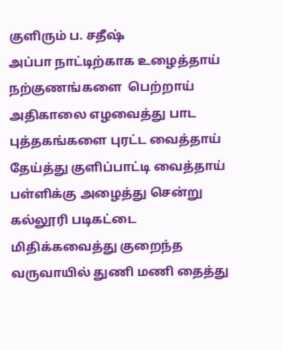குளிரும் ப. சதீஷ்
அப்பா நாட்டிற்காக உழைத்தாய் நற்குணங்களை  பெற்றாய் அதிகாலை எழவைத்து பாட புத்தகங்களை புரட்ட வைத்தாய் தேய்த்து குளிப்பாட்டி வைத்தாய் பள்ளிக்கு அழைத்து சென்று கல்லூரி படிகட்டை  மிதிக்கவைத்து குறைந்த வருவாயில் துணி மணி தைத்து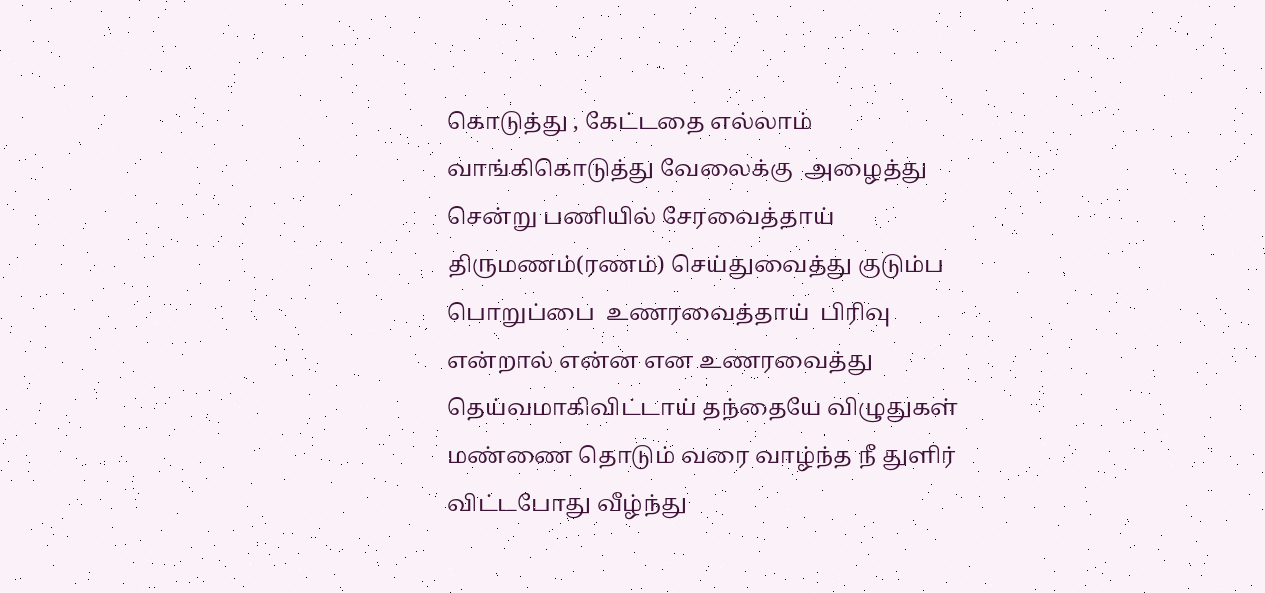கொடுத்து , கேட்டதை எல்லாம்  வாங்கிகொடுத்து வேலைக்கு  அழைத்து சென்று பணியில் சேரவைத்தாய் திருமணம்(ரணம்) செய்துவைத்து குடும்ப பொறுப்பை  உணரவைத்தாய்  பிரிவு என்றால் என்ன என உணரவைத்து தெய்வமாகிவிட்டாய் தந்தையே விழுதுகள் மண்ணை தொடும் வரை வாழ்ந்த நீ துளிர் விட்டபோது வீழ்ந்து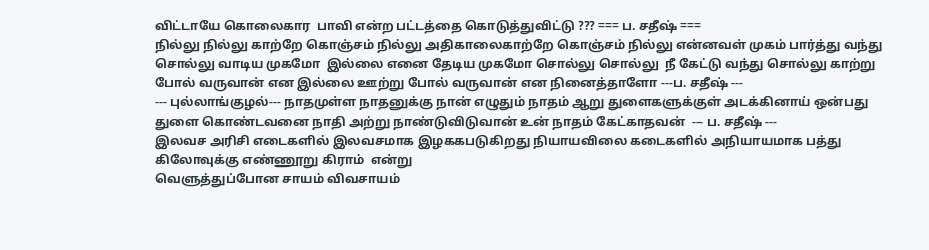விட்டாயே கொலைகார  பாவி என்ற பட்டத்தை கொடுத்துவிட்டு ??? === ப. சதீஷ் ===
நில்லு நில்லு காற்றே கொஞ்சம் நில்லு அதிகாலைகாற்றே கொஞ்சம் நில்லு என்னவள் முகம் பார்த்து வந்து சொல்லு வாடிய முகமோ  இல்லை எனை தேடிய முகமோ சொல்லு சொல்லு  நீ கேட்டு வந்து சொல்லு காற்று போல் வருவான் என இல்லை ஊற்று போல் வருவான் என நினைத்தாளோ ---ப. சதீஷ் ---
--- புல்லாங்குழல்--- நாதமுள்ள நாதனுக்கு நான் எழுதும் நாதம் ஆறு துளைகளுக்குள் அடக்கினாய் ஒன்பது துளை கொண்டவனை நாதி அற்று நாண்டுவிடுவான் உன் நாதம் கேட்காதவன்  --- ப. சதீஷ் ---
இலவச அரிசி எடைகளில் இலவசமாக இழககபடுகிறது நியாயவிலை கடைகளில் அநியாயமாக பத்து கிலோவுக்கு எண்ணூறு கிராம்  என்று
வெளுத்துப்போன சாயம் விவசாயம்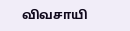விவசாயி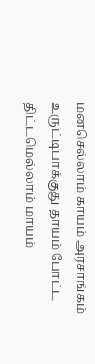மனசெல்லாம் காயம் அரசாங்கம் உருட்டிபாக்குது தாயம் போட்ட திட்டமெல்லாம் மாயம்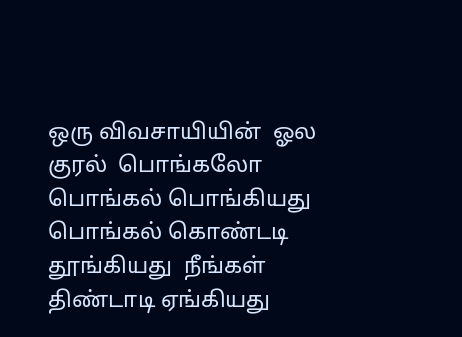ஒரு விவசாயியின்  ஓல குரல்  பொங்கலோ பொங்கல் பொங்கியது பொங்கல் கொண்டடி தூங்கியது  நீங்கள் திண்டாடி ஏங்கியது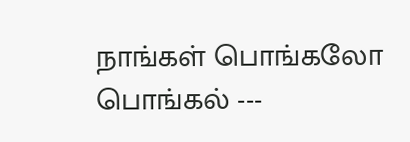நாங்கள் பொங்கலோ பொங்கல் ---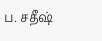ப. சதீஷ்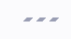---